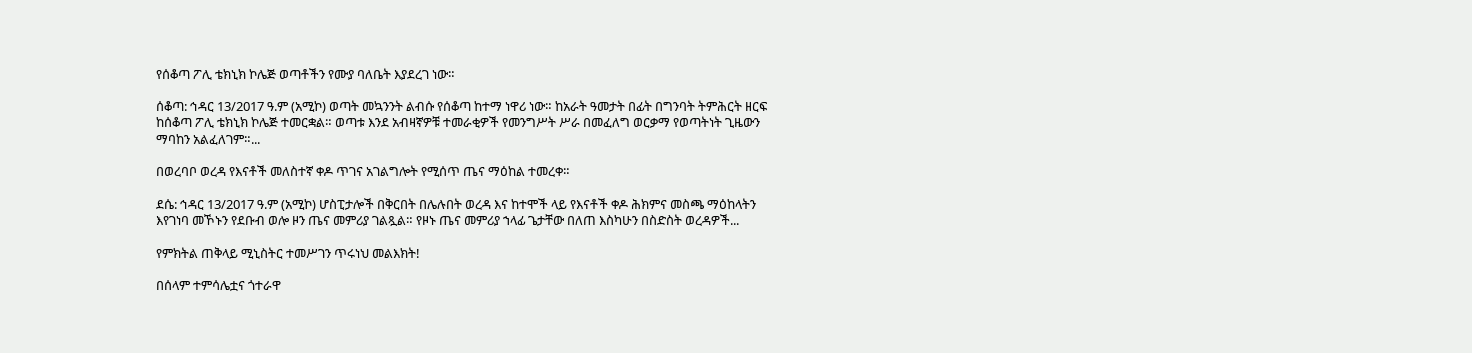የሰቆጣ ፖሊ ቴክኒክ ኮሌጅ ወጣቶችን የሙያ ባለቤት እያደረገ ነው።

ሰቆጣ: ኅዳር 13/2017 ዓ.ም (አሚኮ) ወጣት መኳንንት ልብሱ የሰቆጣ ከተማ ነዋሪ ነው። ከአራት ዓመታት በፊት በግንባት ትምሕርት ዘርፍ ከሰቆጣ ፖሊ ቴክኒክ ኮሌጅ ተመርቋል። ወጣቱ እንደ አብዛኛዎቹ ተመራቂዎች የመንግሥት ሥራ በመፈለግ ወርቃማ የወጣትነት ጊዜውን ማባከን አልፈለገም።...

በወረባቦ ወረዳ የእናቶች መለስተኛ ቀዶ ጥገና አገልግሎት የሚሰጥ ጤና ማዕከል ተመረቀ።

ደሴ: ኅዳር 13/2017 ዓ.ም (አሚኮ) ሆስፒታሎች በቅርበት በሌሉበት ወረዳ እና ከተሞች ላይ የእናቶች ቀዶ ሕክምና መስጫ ማዕከላትን እየገነባ መኾኑን የደቡብ ወሎ ዞን ጤና መምሪያ ገልጿል። የዞኑ ጤና መምሪያ ኀላፊ ጌታቸው በለጠ እስካሁን በስድስት ወረዳዎች...

የምክትል ጠቅላይ ሚኒስትር ተመሥገን ጥሩነህ መልእክት!

በሰላም ተምሳሌቷና ጎተራዋ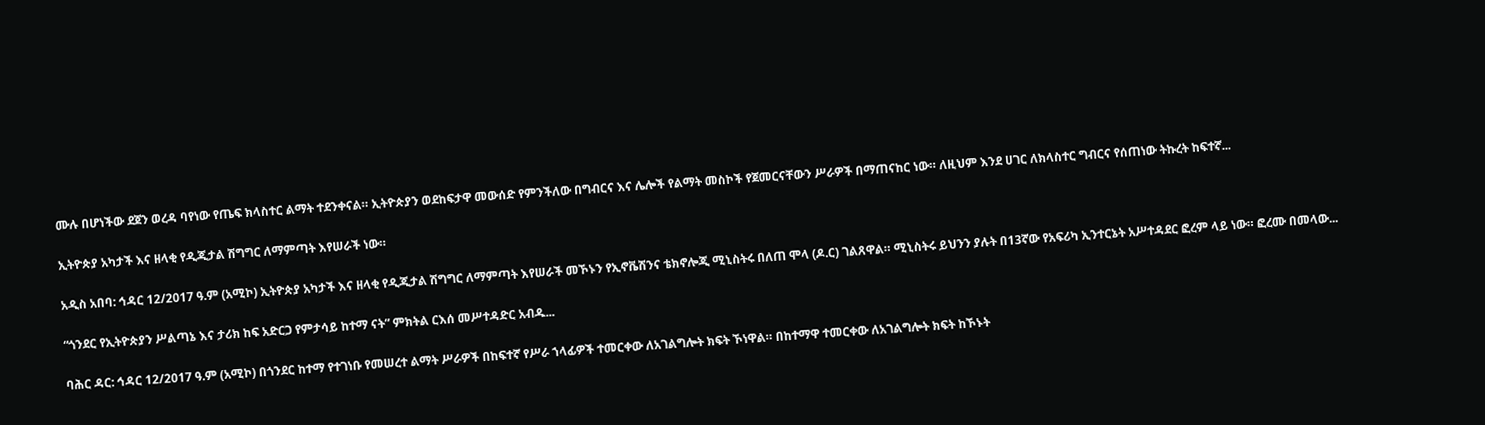ሙሉ በሆነችው ደጀን ወረዳ ባየነው የጤፍ ክላስተር ልማት ተደንቀናል። ኢትዮጵያን ወደከፍታዋ መውሰድ የምንችለው በግብርና እና ሌሎች የልማት መስኮች የጀመርናቸውን ሥራዎች በማጠናከር ነው። ለዚህም እንደ ሀገር ለክላስተር ግብርና የሰጠነው ትኩረት ከፍተኛ...

ኢትዮጵያ አካታች እና ዘላቂ የዲጂታል ሽግግር ለማምጣት እየሠራች ነው።

አዲስ አበባ: ኅዳር 12/2017 ዓ.ም (አሚኮ) ኢትዮጵያ አካታች እና ዘላቂ የዲጂታል ሽግግር ለማምጣት እየሠራች መኾኑን የኢኖቬሽንና ቴክኖሎጂ ሚኒስትሩ በለጠ ሞላ (ዶ.ር) ገልጸዋል። ሚኒስትሩ ይህንን ያሉት በ13ኛው የአፍሪካ ኢንተርኔት አሥተዳደር ፎረም ላይ ነው። ፎረሙ በመላው...

“ጎንደር የኢትዮጵያን ሥልጣኔ እና ታሪክ ከፍ አድርጋ የምታሳይ ከተማ ናት” ምክትል ርእሰ መሥተዳድር አብዱ...

ባሕር ዳር: ኅዳር 12/2017 ዓ.ም (አሚኮ) በጎንደር ከተማ የተገነቡ የመሠረተ ልማት ሥራዎች በከፍተኛ የሥራ ኀላፊዎች ተመርቀው ለአገልግሎት ክፍት ኾነዋል። በከተማዋ ተመርቀው ለአገልግሎት ክፍት ከኾኑት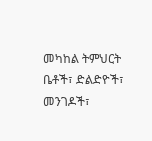መካከል ትምህርት ቤቶች፣ ድልድዮች፣ መንገዶች፣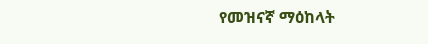የመዝናኛ ማዕከላት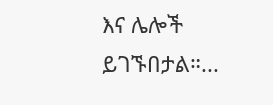እና ሌሎች ይገኙበታል።...